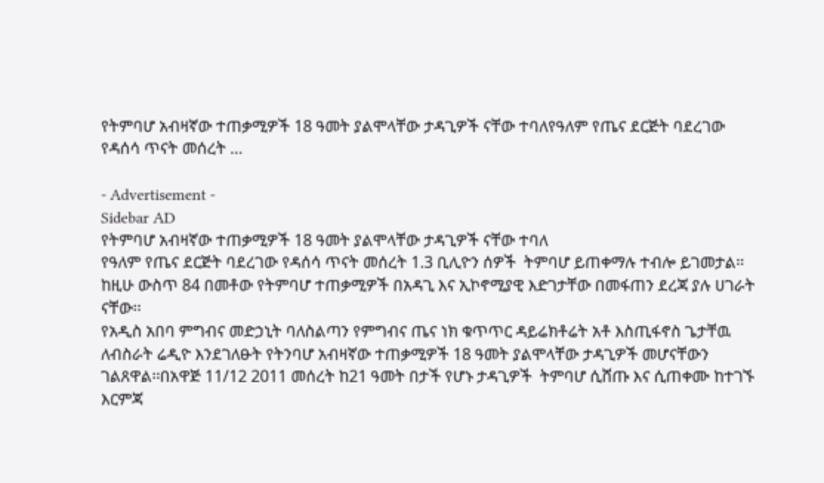የትምባሆ አብዛኛው ተጠቃሚዎች 18 ዓመት ያልሞላቸው ታዳጊዎች ናቸው ተባለየዓለም የጤና ደርጅት ባደረገው የዳሰሳ ጥናት መሰረት …

- Advertisement -
Sidebar AD
የትምባሆ አብዛኛው ተጠቃሚዎች 18 ዓመት ያልሞላቸው ታዳጊዎች ናቸው ተባለ
የዓለም የጤና ደርጅት ባደረገው የዳሰሳ ጥናት መሰረት 1.3 ቢሊዮን ሰዎች  ትምባሆ ይጠቀማሉ ተብሎ ይገመታል፡፡ከዚሁ ውስጥ 84 በመቶው የትምባሆ ተጠቃሚዎች በአዳጊ እና ኢኮኖሚያዊ እድገታቸው በመፋጠን ደረጃ ያሉ ሀገራት ናቸው፡፡
የአዲስ አበባ ምግብና መድኃኒት ባለስልጣን የምግብና ጤና ነክ ቁጥጥር ዳይሬክቶሬት አቶ እስጢፋኖስ ጌታቸዉ ለብስራት ሬዲዮ እንደገለፁት የትንባሆ አብዛኛው ተጠቃሚዎች 18 ዓመት ያልሞላቸው ታዳጊዎች መሆናቸውን ገልጸዋል፡፡በአዋጅ 11/12 2011 መሰረት ከ21 ዓመት በታች የሆኑ ታዳጊዎች  ትምባሆ ሲሸጡ እና ሲጠቀሙ ከተገኙ እርምጃ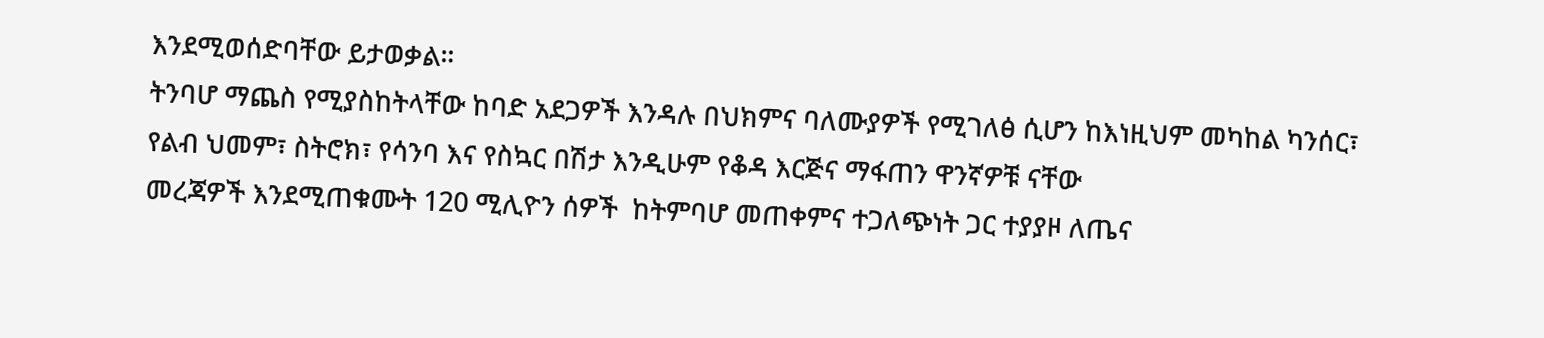እንደሚወሰድባቸው ይታወቃል።
ትንባሆ ማጨስ የሚያስከትላቸው ከባድ አደጋዎች እንዳሉ በህክምና ባለሙያዎች የሚገለፅ ሲሆን ከእነዚህም መካከል ካንሰር፣ የልብ ህመም፣ ስትሮክ፣ የሳንባ እና የስኳር በሽታ እንዲሁም የቆዳ እርጅና ማፋጠን ዋንኛዎቹ ናቸው
መረጃዎች እንደሚጠቁሙት 120 ሚሊዮን ሰዎች  ከትምባሆ መጠቀምና ተጋለጭነት ጋር ተያያዞ ለጤና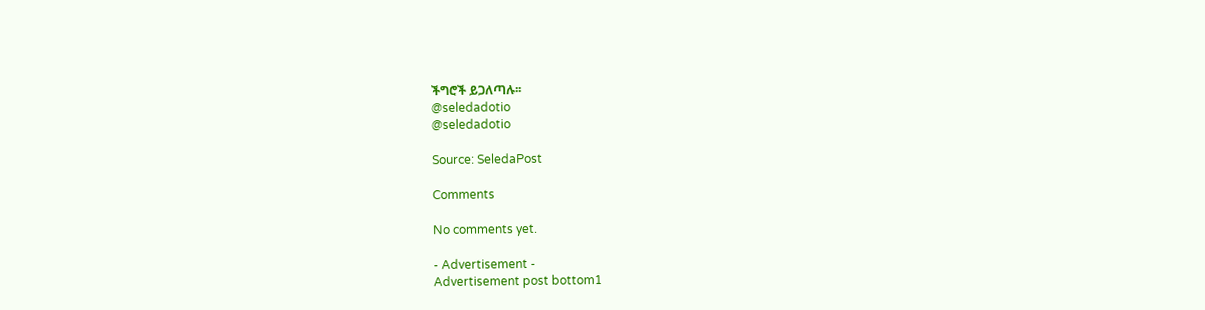ችግሮች ይጋለጣሉ፡፡
@seledadotio
@seledadotio

Source: SeledaPost

Comments

No comments yet.

- Advertisement -
Advertisement post bottom1